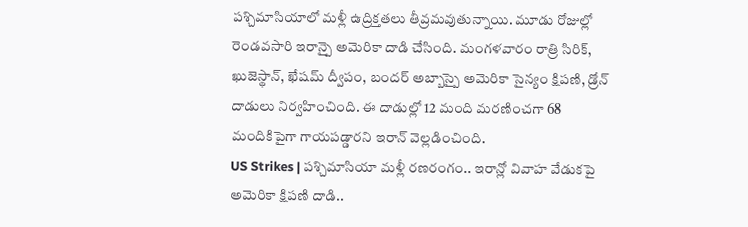పశ్చిమాసియాలో మళ్లీ ఉద్రిక్తతలు తీవ్రమవుతున్నాయి. మూడు రోజుల్లో రెండవసారి ఇరాన్పై అమెరికా దాడి చేసింది. మంగళవారం రాత్రి సిరిక్, ఖుజెస్థాన్, ఖేషమ్ ద్వీపం, బందర్ అబ్బాస్పై అమెరికా సైన్యం క్షిపణి, డ్రోన్ దాడులు నిర్వహించింది. ఈ దాడుల్లో 12 మంది మరణించగా 68 మందికిపైగా గాయపడ్డారని ఇరాన్ వెల్లడించింది.
US Strikes | పశ్చిమాసియా మళ్లీ రణరంగం.. ఇరాన్లో వివాహ వేడుకపై అమెరికా క్షిపణి దాడి..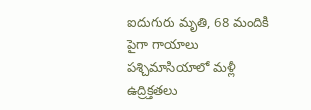ఐదుగురు మృతి, 68 మందికి పైగా గాయాలు
పశ్చిమాసియాలో మళ్లీ ఉద్రిక్తతలు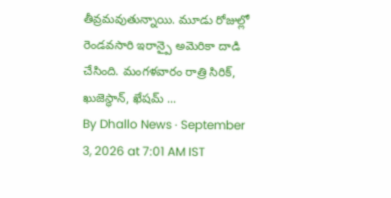తీవ్రమవుతున్నాయి. మూడు రోజుల్లో రెండవసారి ఇరాన్పై అమెరికా దాడి చేసింది. మంగళవారం రాత్రి సిరిక్, ఖుజెస్థాన్, ఖేషమ్ ...
By Dhallo News · September 3, 2026 at 7:01 AM IST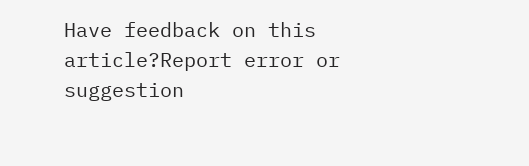Have feedback on this article?Report error or suggestion